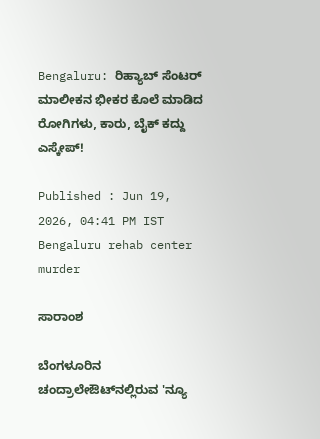Bengaluru: ರಿಹ್ಯಾಬ್ ಸೆಂಟರ್ ಮಾಲೀಕನ ಭೀಕರ ಕೊಲೆ ಮಾಡಿದ ರೋಗಿಗಳು, ಕಾರು, ಬೈಕ್ ಕದ್ದು ಎಸ್ಕೇಪ್!

Published : Jun 19, 2026, 04:41 PM IST
Bengaluru rehab center murder

ಸಾರಾಂಶ

ಬೆಂಗಳೂರಿನ ಚಂದ್ರಾಲೇಔಟ್‌ನಲ್ಲಿರುವ 'ನ್ಯೂ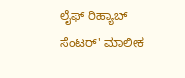ಲೈಫ್ ರಿಹ್ಯಾಬ್ ಸೆಂಟರ್' ಮಾಲೀಕ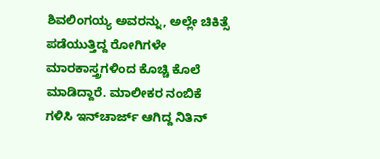ಶಿವಲಿಂಗಯ್ಯ ಅವರನ್ನು, ಅಲ್ಲೇ ಚಿಕಿತ್ಸೆ ಪಡೆಯುತ್ತಿದ್ದ ರೋಗಿಗಳೇ ಮಾರಕಾಸ್ತ್ರಗಳಿಂದ ಕೊಚ್ಚಿ ಕೊಲೆ ಮಾಡಿದ್ದಾರೆ. ಮಾಲೀಕರ ನಂಬಿಕೆ ಗಳಿಸಿ ಇನ್‌ಚಾರ್ಜ್ ಆಗಿದ್ದ ನಿತಿನ್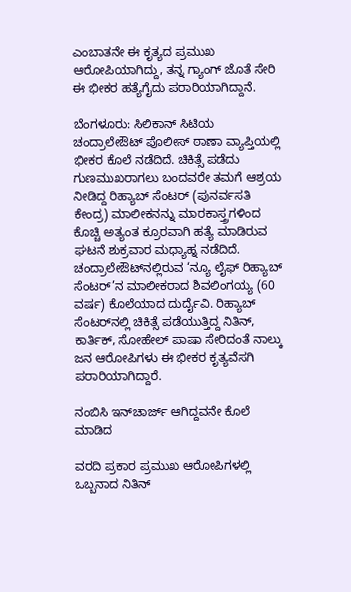ಎಂಬಾತನೇ ಈ ಕೃತ್ಯದ ಪ್ರಮುಖ ಆರೋಪಿಯಾಗಿದ್ದು, ತನ್ನ ಗ್ಯಾಂಗ್ ಜೊತೆ ಸೇರಿ ಈ ಭೀಕರ ಹತ್ಯೆಗೈದು ಪರಾರಿಯಾಗಿದ್ದಾನೆ.

ಬೆಂಗಳೂರು: ಸಿಲಿಕಾನ್ ಸಿಟಿಯ ಚಂದ್ರಾಲೇಔಟ್ ಪೊಲೀಸ್ ಠಾಣಾ ವ್ಯಾಪ್ತಿಯಲ್ಲಿ ಭೀಕರ ಕೊಲೆ ನಡೆದಿದೆ. ಚಿಕಿತ್ಸೆ ಪಡೆದು ಗುಣಮುಖರಾಗಲು ಬಂದವರೇ ತಮಗೆ ಆಶ್ರಯ ನೀಡಿದ್ದ ರಿಹ್ಯಾಬ್ ಸೆಂಟರ್ (ಪುನರ್ವಸತಿ ಕೇಂದ್ರ) ಮಾಲೀಕನನ್ನು ಮಾರಕಾಸ್ತ್ರಗಳಿಂದ ಕೊಚ್ಚಿ ಅತ್ಯಂತ ಕ್ರೂರವಾಗಿ ಹತ್ಯೆ ಮಾಡಿರುವ ಘಟನೆ ಶುಕ್ರವಾರ ಮಧ್ಯಾಹ್ನ ನಡೆದಿದೆ. ಚಂದ್ರಾಲೇಔಟ್‌ನಲ್ಲಿರುವ ‘ನ್ಯೂ ಲೈಫ್ ರಿಹ್ಯಾಬ್ ಸೆಂಟರ್’ನ ಮಾಲೀಕರಾದ ಶಿವಲಿಂಗಯ್ಯ (60 ವರ್ಷ) ಕೊಲೆಯಾದ ದುರ್ದೈವಿ. ರಿಹ್ಯಾಬ್ ಸೆಂಟರ್‌ನಲ್ಲಿ ಚಿಕಿತ್ಸೆ ಪಡೆಯುತ್ತಿದ್ದ ನಿತಿನ್, ಕಾರ್ತಿಕ್, ಸೋಹೇಲ್ ಪಾಷಾ ಸೇರಿದಂತೆ ನಾಲ್ಕು ಜನ ಆರೋಪಿಗಳು ಈ ಭೀಕರ ಕೃತ್ಯವೆಸಗಿ ಪರಾರಿಯಾಗಿದ್ದಾರೆ.

ನಂಬಿಸಿ ಇನ್‌ಚಾರ್ಜ್ ಆಗಿದ್ದವನೇ ಕೊಲೆ ಮಾಡಿದ

ವರದಿ ಪ್ರಕಾರ ಪ್ರಮುಖ ಆರೋಪಿಗಳಲ್ಲಿ ಒಬ್ಬನಾದ ನಿತಿನ್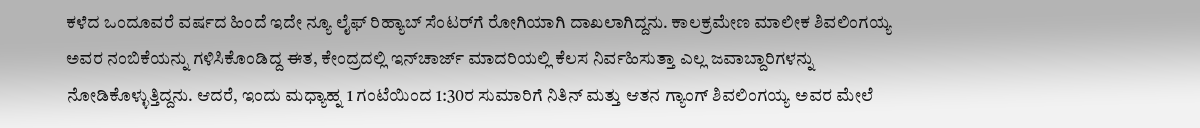ಕಳೆದ ಒಂದೂವರೆ ವರ್ಷದ ಹಿಂದೆ ಇದೇ ನ್ಯೂ ಲೈಫ್ ರಿಹ್ಯಾಬ್ ಸೆಂಟರ್‌ಗೆ ರೋಗಿಯಾಗಿ ದಾಖಲಾಗಿದ್ದನು. ಕಾಲಕ್ರಮೇಣ ಮಾಲೀಕ ಶಿವಲಿಂಗಯ್ಯ ಅವರ ನಂಬಿಕೆಯನ್ನು ಗಳಿಸಿಕೊಂಡಿದ್ದ ಈತ, ಕೇಂದ್ರದಲ್ಲಿ ಇನ್‌ಚಾರ್ಜ್ ಮಾದರಿಯಲ್ಲಿ ಕೆಲಸ ನಿರ್ವಹಿಸುತ್ತಾ ಎಲ್ಲ ಜವಾಬ್ದಾರಿಗಳನ್ನು ನೋಡಿಕೊಳ್ಳುತ್ತಿದ್ದನು. ಆದರೆ, ಇಂದು ಮಧ್ಯಾಹ್ನ 1 ಗಂಟೆಯಿಂದ 1:30ರ ಸುಮಾರಿಗೆ ನಿತಿನ್ ಮತ್ತು ಆತನ ಗ್ಯಾಂಗ್ ಶಿವಲಿಂಗಯ್ಯ ಅವರ ಮೇಲೆ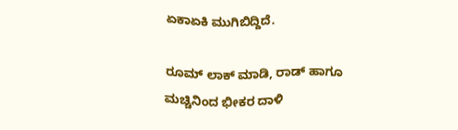ಏಕಾಏಕಿ ಮುಗಿಬಿದ್ದಿದೆ.

ರೂಮ್ ಲಾಕ್ ಮಾಡಿ, ರಾಡ್ ಹಾಗೂ ಮಚ್ಚಿನಿಂದ ಭೀಕರ ದಾಳಿ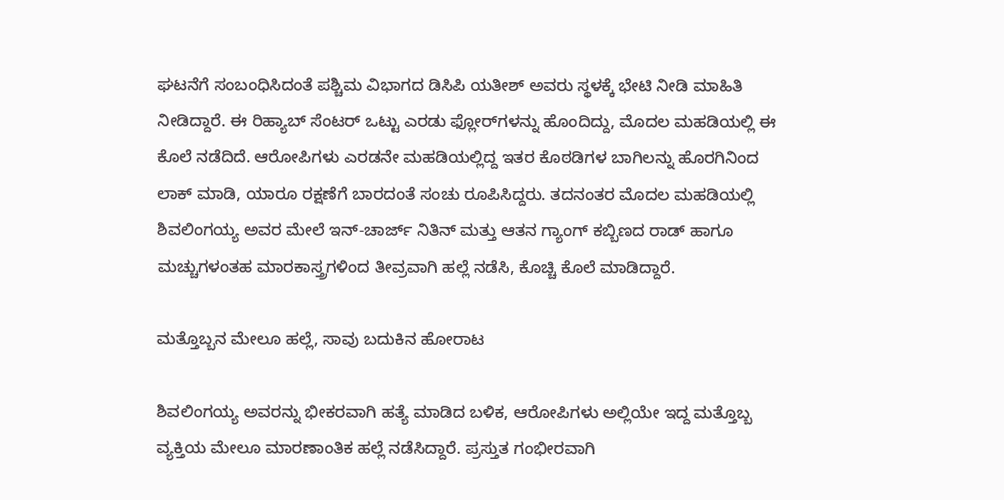ಘಟನೆಗೆ ಸಂಬಂಧಿಸಿದಂತೆ ಪಶ್ಚಿಮ ವಿಭಾಗದ ಡಿಸಿಪಿ ಯತೀಶ್ ಅವರು ಸ್ಥಳಕ್ಕೆ ಭೇಟಿ ನೀಡಿ ಮಾಹಿತಿ ನೀಡಿದ್ದಾರೆ. ಈ ರಿಹ್ಯಾಬ್ ಸೆಂಟರ್ ಒಟ್ಟು ಎರಡು ಫ್ಲೋರ್‌ಗಳನ್ನು ಹೊಂದಿದ್ದು, ಮೊದಲ ಮಹಡಿಯಲ್ಲಿ ಈ ಕೊಲೆ ನಡೆದಿದೆ. ಆರೋಪಿಗಳು ಎರಡನೇ ಮಹಡಿಯಲ್ಲಿದ್ದ ಇತರ ಕೊಠಡಿಗಳ ಬಾಗಿಲನ್ನು ಹೊರಗಿನಿಂದ ಲಾಕ್ ಮಾಡಿ, ಯಾರೂ ರಕ್ಷಣೆಗೆ ಬಾರದಂತೆ ಸಂಚು ರೂಪಿಸಿದ್ದರು. ತದನಂತರ ಮೊದಲ ಮಹಡಿಯಲ್ಲಿ ಶಿವಲಿಂಗಯ್ಯ ಅವರ ಮೇಲೆ ಇನ್-ಚಾರ್ಜ್ ನಿತಿನ್ ಮತ್ತು ಆತನ ಗ್ಯಾಂಗ್ ಕಬ್ಬಿಣದ ರಾಡ್ ಹಾಗೂ ಮಚ್ಚುಗಳಂತಹ ಮಾರಕಾಸ್ತ್ರಗಳಿಂದ ತೀವ್ರವಾಗಿ ಹಲ್ಲೆ ನಡೆಸಿ, ಕೊಚ್ಚಿ ಕೊಲೆ ಮಾಡಿದ್ದಾರೆ.

ಮತ್ತೊಬ್ಬನ ಮೇಲೂ ಹಲ್ಲೆ, ಸಾವು ಬದುಕಿನ ಹೋರಾಟ

ಶಿವಲಿಂಗಯ್ಯ ಅವರನ್ನು ಭೀಕರವಾಗಿ ಹತ್ಯೆ ಮಾಡಿದ ಬಳಿಕ, ಆರೋಪಿಗಳು ಅಲ್ಲಿಯೇ ಇದ್ದ ಮತ್ತೊಬ್ಬ ವ್ಯಕ್ತಿಯ ಮೇಲೂ ಮಾರಣಾಂತಿಕ ಹಲ್ಲೆ ನಡೆಸಿದ್ದಾರೆ. ಪ್ರಸ್ತುತ ಗಂಭೀರವಾಗಿ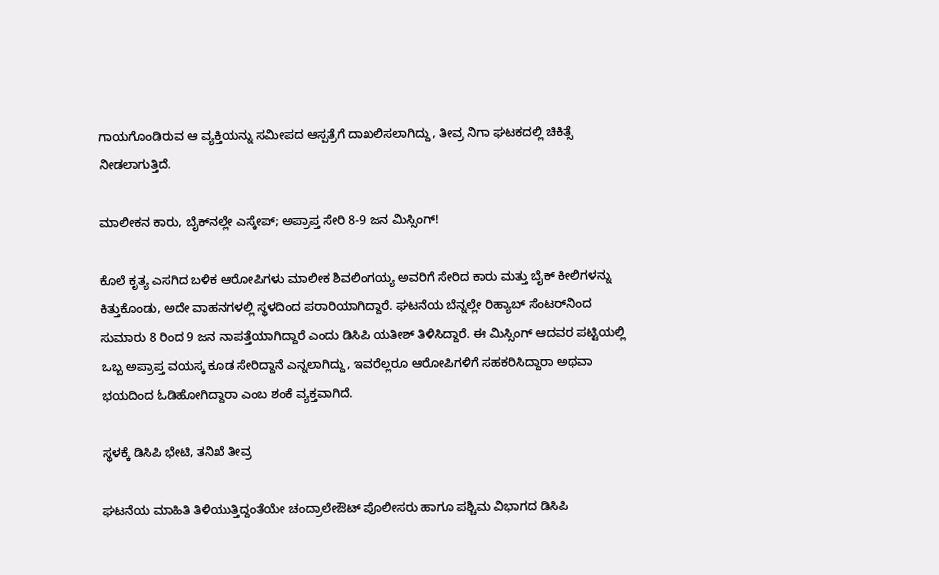ಗಾಯಗೊಂಡಿರುವ ಆ ವ್ಯಕ್ತಿಯನ್ನು ಸಮೀಪದ ಆಸ್ಪತ್ರೆಗೆ ದಾಖಲಿಸಲಾಗಿದ್ದು, ತೀವ್ರ ನಿಗಾ ಘಟಕದಲ್ಲಿ ಚಿಕಿತ್ಸೆ ನೀಡಲಾಗುತ್ತಿದೆ.

ಮಾಲೀಕನ ಕಾರು, ಬೈಕ್‌ನಲ್ಲೇ ಎಸ್ಕೇಪ್; ಅಪ್ರಾಪ್ತ ಸೇರಿ 8-9 ಜನ ಮಿಸ್ಸಿಂಗ್!

ಕೊಲೆ ಕೃತ್ಯ ಎಸಗಿದ ಬಳಿಕ ಆರೋಪಿಗಳು ಮಾಲೀಕ ಶಿವಲಿಂಗಯ್ಯ ಅವರಿಗೆ ಸೇರಿದ ಕಾರು ಮತ್ತು ಬೈಕ್ ಕೀಲಿಗಳನ್ನು ಕಿತ್ತುಕೊಂಡು, ಅದೇ ವಾಹನಗಳಲ್ಲಿ ಸ್ಥಳದಿಂದ ಪರಾರಿಯಾಗಿದ್ದಾರೆ. ಘಟನೆಯ ಬೆನ್ನಲ್ಲೇ ರಿಹ್ಯಾಬ್ ಸೆಂಟರ್‌ನಿಂದ ಸುಮಾರು 8 ರಿಂದ 9 ಜನ ನಾಪತ್ತೆಯಾಗಿದ್ದಾರೆ ಎಂದು ಡಿಸಿಪಿ ಯತೀಶ್ ತಿಳಿಸಿದ್ದಾರೆ. ಈ ಮಿಸ್ಸಿಂಗ್ ಆದವರ ಪಟ್ಟಿಯಲ್ಲಿ ಒಬ್ಬ ಅಪ್ರಾಪ್ತ ವಯಸ್ಕ ಕೂಡ ಸೇರಿದ್ದಾನೆ ಎನ್ನಲಾಗಿದ್ದು, ಇವರೆಲ್ಲರೂ ಆರೋಪಿಗಳಿಗೆ ಸಹಕರಿಸಿದ್ದಾರಾ ಅಥವಾ ಭಯದಿಂದ ಓಡಿಹೋಗಿದ್ದಾರಾ ಎಂಬ ಶಂಕೆ ವ್ಯಕ್ತವಾಗಿದೆ.

ಸ್ಥಳಕ್ಕೆ ಡಿಸಿಪಿ ಭೇಟಿ, ತನಿಖೆ ತೀವ್ರ

ಘಟನೆಯ ಮಾಹಿತಿ ತಿಳಿಯುತ್ತಿದ್ದಂತೆಯೇ ಚಂದ್ರಾಲೇಔಟ್ ಪೊಲೀಸರು ಹಾಗೂ ಪಶ್ಚಿಮ ವಿಭಾಗದ ಡಿಸಿಪಿ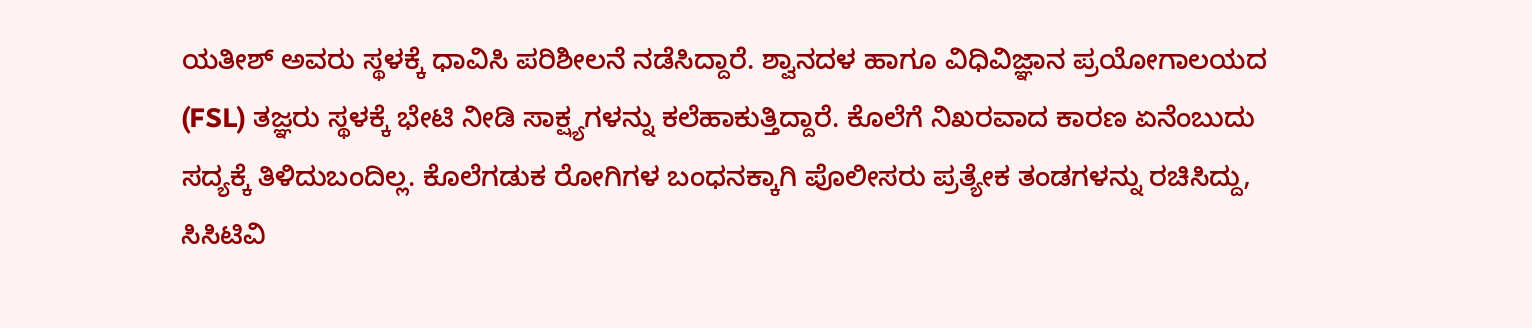ಯತೀಶ್ ಅವರು ಸ್ಥಳಕ್ಕೆ ಧಾವಿಸಿ ಪರಿಶೀಲನೆ ನಡೆಸಿದ್ದಾರೆ. ಶ್ವಾನದಳ ಹಾಗೂ ವಿಧಿವಿಜ್ಞಾನ ಪ್ರಯೋಗಾಲಯದ (FSL) ತಜ್ಞರು ಸ್ಥಳಕ್ಕೆ ಭೇಟಿ ನೀಡಿ ಸಾಕ್ಷ್ಯಗಳನ್ನು ಕಲೆಹಾಕುತ್ತಿದ್ದಾರೆ. ಕೊಲೆಗೆ ನಿಖರವಾದ ಕಾರಣ ಏನೆಂಬುದು ಸದ್ಯಕ್ಕೆ ತಿಳಿದುಬಂದಿಲ್ಲ. ಕೊಲೆಗಡುಕ ರೋಗಿಗಳ ಬಂಧನಕ್ಕಾಗಿ ಪೊಲೀಸರು ಪ್ರತ್ಯೇಕ ತಂಡಗಳನ್ನು ರಚಿಸಿದ್ದು, ಸಿಸಿಟಿವಿ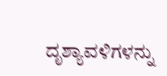ದೃಶ್ಯಾವಳಿಗಳನ್ನು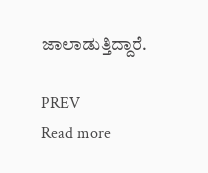ಜಾಲಾಡುತ್ತಿದ್ದಾರೆ.

PREV
Read more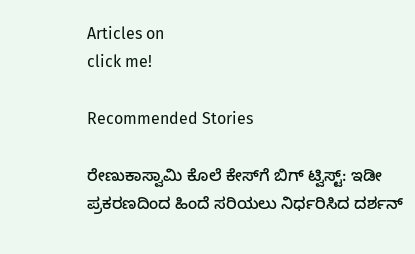Articles on
click me!

Recommended Stories

ರೇಣುಕಾಸ್ವಾಮಿ ಕೊಲೆ ಕೇಸ್‌ಗೆ ಬಿಗ್ ಟ್ವಿಸ್ಟ್: ಇಡೀ ಪ್ರಕರಣದಿಂದ ಹಿಂದೆ ಸರಿಯಲು ನಿರ್ಧರಿಸಿದ ದರ್ಶನ್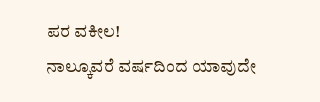ಪರ ವಕೀಲ!
ನಾಲ್ಕೂವರೆ ವರ್ಷದಿಂದ ಯಾವುದೇ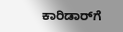ಕಾರಿಡಾರ್‌ಗೆ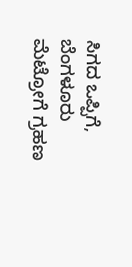ಸಿಗದ ಒಪ್ಪಿಗೆ, ಬೆಂಗಳೂರು ಮೆಟ್ರೋಗೆ ಗ್ರಹಣ